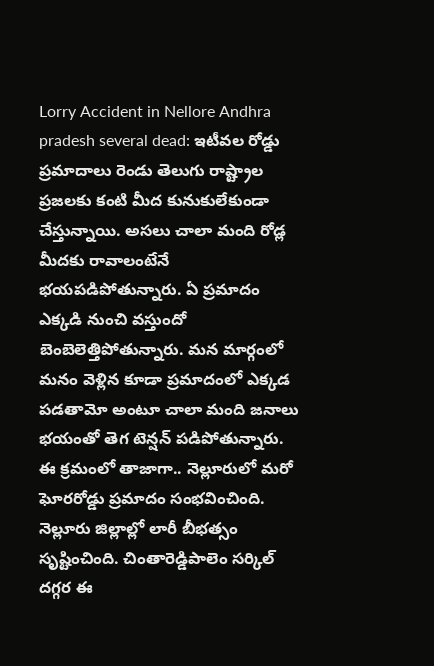Lorry Accident in Nellore Andhra pradesh several dead: ఇటీవల రోడ్డు ప్రమాదాలు రెండు తెలుగు రాష్ట్రాల ప్రజలకు కంటి మీద కునుకులేకుండా చేస్తున్నాయి. అసలు చాలా మంది రోడ్ల మీదకు రావాలంటేనే భయపడిపోతున్నారు. ఏ ప్రమాదం ఎక్కడి నుంచి వస్తుందో బెంబెలెత్తిపోతున్నారు. మన మార్గంలో మనం వెళ్లిన కూడా ప్రమాదంలో ఎక్కడ పడతామో అంటూ చాలా మంది జనాలు భయంతో తెగ టెన్షన్ పడిపోతున్నారు. ఈ క్రమంలో తాజాగా.. నెల్లూరులో మరో ఘోరరోడ్డు ప్రమాదం సంభవించింది.
నెల్లూరు జిల్లాల్లో లారీ బీభత్సం సృష్టించింది. చింతారెడ్డిపాలెం సర్కిల్ దగ్గర ఈ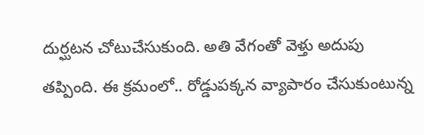దుర్ఘటన చోటుచేసుకుంది. అతి వేగంతో వెళ్తు అదుపు తప్పింది. ఈ క్రమంలో.. రోడ్డుపక్కన వ్యాపారం చేసుకుంటున్న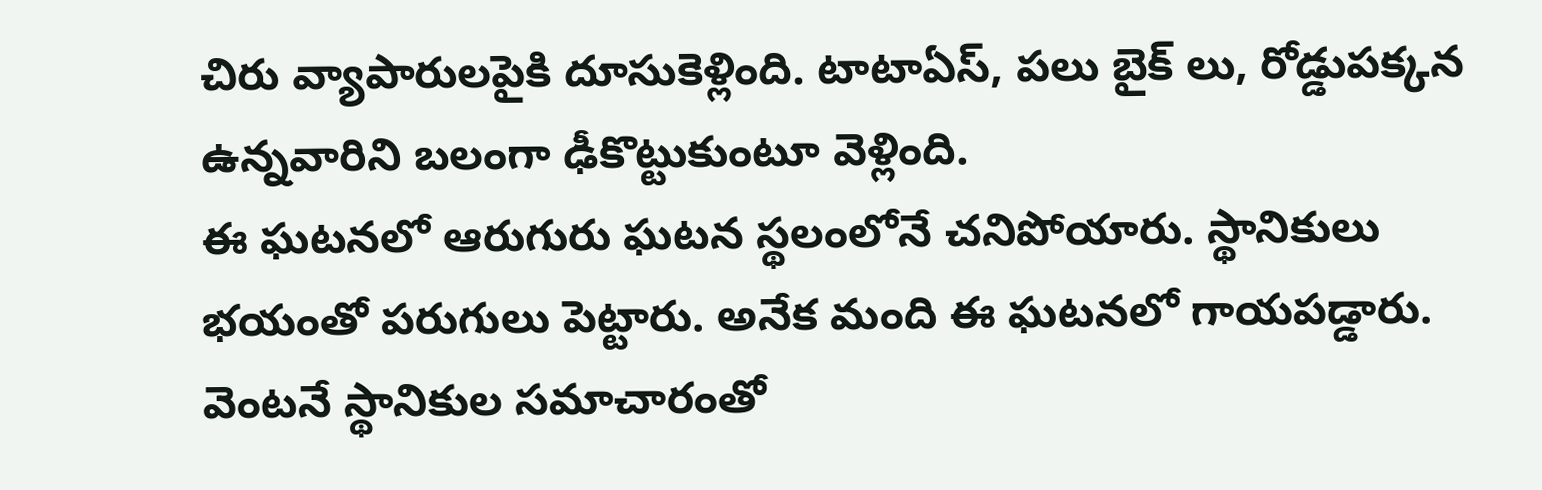చిరు వ్యాపారులపైకి దూసుకెళ్లింది. టాటాఏస్, పలు బైక్ లు, రోడ్డుపక్కన ఉన్నవారిని బలంగా ఢీకొట్టుకుంటూ వెళ్లింది.
ఈ ఘటనలో ఆరుగురు ఘటన స్థలంలోనే చనిపోయారు. స్థానికులు భయంతో పరుగులు పెట్టారు. అనేక మంది ఈ ఘటనలో గాయపడ్డారు. వెంటనే స్థానికుల సమాచారంతో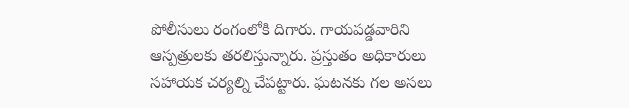పోలీసులు రంగంలోకి దిగారు. గాయపడ్డవారిని ఆస్పత్రులకు తరలిస్తున్నారు. ప్రస్తుతం అధికారులు సహాయక చర్యల్ని చేపట్టారు. ఘటనకు గల అసలు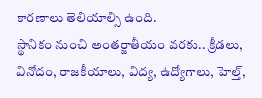కారణాలు తెలియాల్సి ఉంది.
స్థానికం నుంచి అంతర్జాతీయం వరకు.. క్రీడలు, వినోదం, రాజకీయాలు, విద్య, ఉద్యోగాలు, హెల్త్,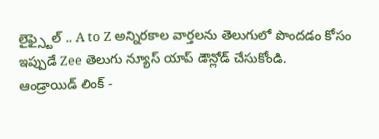లైఫ్స్టైల్ .. A to Z అన్నిరకాల వార్తలను తెలుగులో పొందడం కోసం ఇప్పుడే Zee తెలుగు న్యూస్ యాప్ డౌన్లోడ్ చేసుకోండి.
ఆండ్రాయిడ్ లింక్ -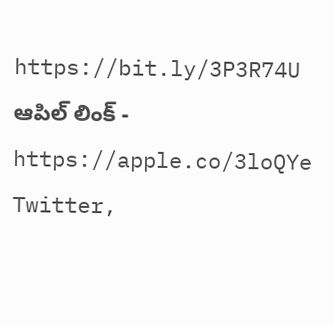https://bit.ly/3P3R74U
ఆపిల్ లింక్ - https://apple.co/3loQYe
Twitter,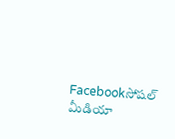Facebookసోషల్ మీడియా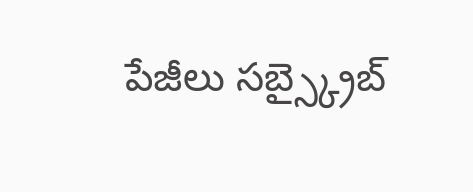పేజీలు సబ్స్క్రైబ్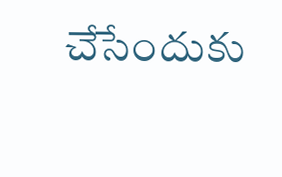చేసేందుకు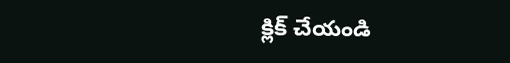క్లిక్ చేయండి